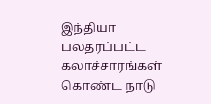இந்தியா பலதரப்பட்ட கலாச்சாரங்கள் கொண்ட நாடு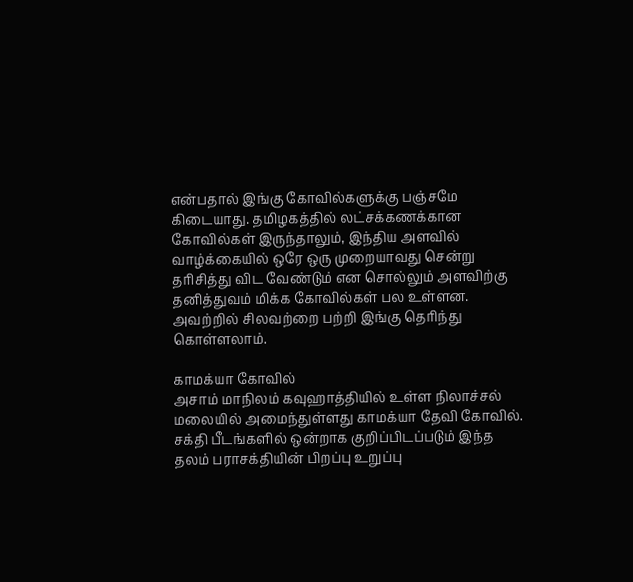என்பதால் இங்கு கோவில்களுக்கு பஞ்சமே கிடையாது. தமிழகத்தில் லட்சக்கணக்கான கோவில்கள் இருந்தாலும், இந்திய அளவில் வாழ்க்கையில் ஒரே ஒரு முறையாவது சென்று தரிசித்து விட வேண்டும் என சொல்லும் அளவிற்கு தனித்துவம் மிக்க கோவில்கள் பல உள்ளன. அவற்றில் சிலவற்றை பற்றி இங்கு தெரிந்து கொள்ளலாம்.

காமக்யா கோவில்
அசாம் மாநிலம் கவுஹாத்தியில் உள்ள நிலாச்சல் மலையில் அமைந்துள்ளது காமக்யா தேவி கோவில். சக்தி பீடங்களில் ஒன்றாக குறிப்பிடப்படும் இந்த தலம் பராசக்தியின் பிறப்பு உறுப்பு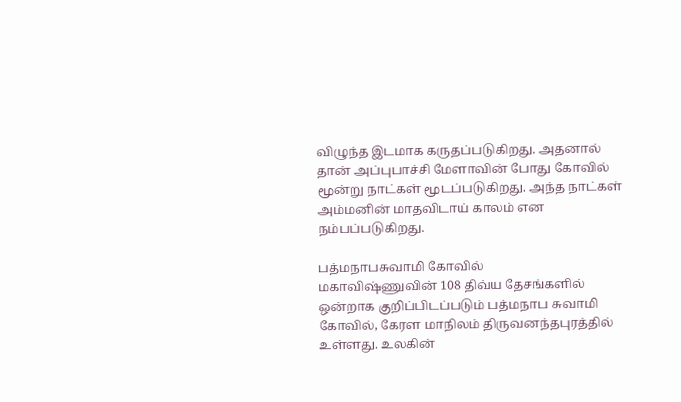விழுந்த இடமாக கருதப்படுகிறது. அதனால் தான் அப்புபாச்சி மேளாவின் போது கோவில் மூன்று நாட்கள் மூடப்படுகிறது. அந்த நாட்கள் அம்மனின் மாதவிடாய் காலம் என நம்பப்படுகிறது.

பத்மநாபசுவாமி கோவில்
மகாவிஷ்ணுவின் 108 திவ்ய தேசங்களில் ஒன்றாக குறிப்பிடப்படும் பத்மநாப சுவாமி கோவில், கேரள மாநிலம் திருவனந்தபுரத்தில் உள்ளது. உலகின்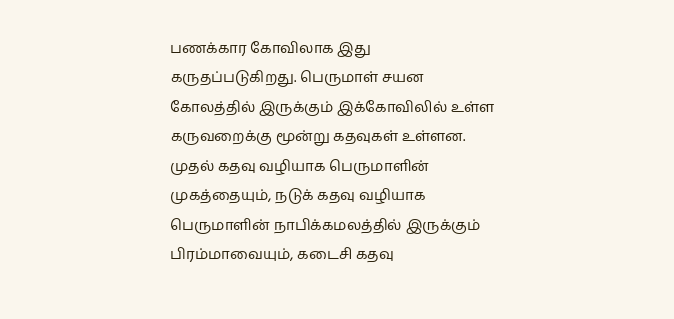பணக்கார கோவிலாக இது கருதப்படுகிறது. பெருமாள் சயன கோலத்தில் இருக்கும் இக்கோவிலில் உள்ள கருவறைக்கு மூன்று கதவுகள் உள்ளன. முதல் கதவு வழியாக பெருமாளின் முகத்தையும், நடுக் கதவு வழியாக பெருமாளின் நாபிக்கமலத்தில் இருக்கும் பிரம்மாவையும், கடைசி கதவு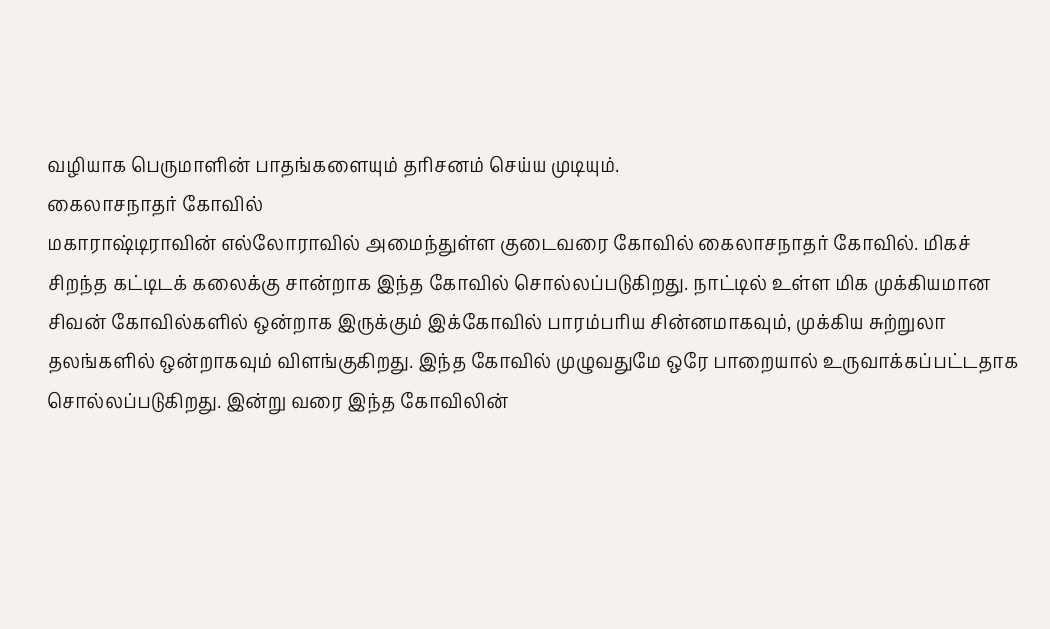வழியாக பெருமாளின் பாதங்களையும் தரிசனம் செய்ய முடியும்.
கைலாசநாதர் கோவில்
மகாராஷ்டிராவின் எல்லோராவில் அமைந்துள்ள குடைவரை கோவில் கைலாசநாதர் கோவில். மிகச் சிறந்த கட்டிடக் கலைக்கு சான்றாக இந்த கோவில் சொல்லப்படுகிறது. நாட்டில் உள்ள மிக முக்கியமான சிவன் கோவில்களில் ஒன்றாக இருக்கும் இக்கோவில் பாரம்பரிய சின்னமாகவும், முக்கிய சுற்றுலா தலங்களில் ஒன்றாகவும் விளங்குகிறது. இந்த கோவில் முழுவதுமே ஒரே பாறையால் உருவாக்கப்பட்டதாக சொல்லப்படுகிறது. இன்று வரை இந்த கோவிலின்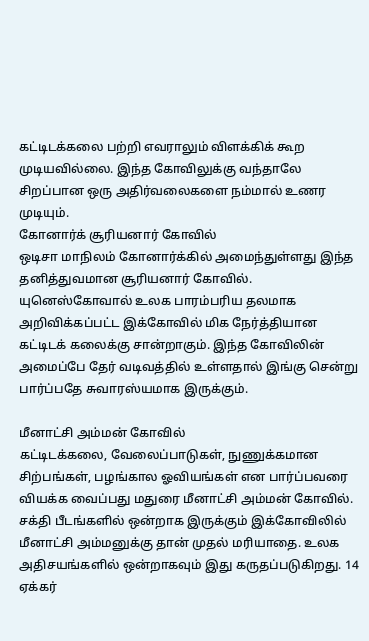கட்டிடக்கலை பற்றி எவராலும் விளக்கிக் கூற முடியவில்லை. இந்த கோவிலுக்கு வந்தாலே சிறப்பான ஒரு அதிர்வலைகளை நம்மால் உணர முடியும்.
கோனார்க் சூரியனார் கோவில்
ஒடிசா மாநிலம் கோனார்க்கில் அமைந்துள்ளது இந்த தனித்துவமான சூரியனார் கோவில். யுனெஸ்கோவால் உலக பாரம்பரிய தலமாக அறிவிக்கப்பட்ட இக்கோவில் மிக நேர்த்தியான கட்டிடக் கலைக்கு சான்றாகும். இந்த கோவிலின் அமைப்பே தேர் வடிவத்தில் உள்ளதால் இங்கு சென்று பார்ப்பதே சுவாரஸ்யமாக இருக்கும்.

மீனாட்சி அம்மன் கோவில்
கட்டிடக்கலை, வேலைப்பாடுகள், நுணுக்கமான சிற்பங்கள், பழங்கால ஓவியங்கள் என பார்ப்பவரை வியக்க வைப்பது மதுரை மீனாட்சி அம்மன் கோவில். சக்தி பீடங்களில் ஒன்றாக இருக்கும் இக்கோவிலில் மீனாட்சி அம்மனுக்கு தான் முதல் மரியாதை. உலக அதிசயங்களில் ஒன்றாகவும் இது கருதப்படுகிறது. 14 ஏக்கர்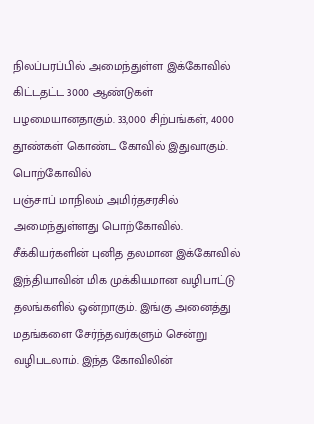நிலப்பரப்பில் அமைந்துள்ள இக்கோவில் கிட்டதட்ட 3000 ஆண்டுகள் பழமையானதாகும். 33,000 சிற்பங்கள், 4000 தூண்கள் கொண்ட கோவில் இதுவாகும்.
பொற்கோவில்
பஞ்சாப் மாநிலம் அமிர்தசரசில் அமைந்துள்ளது பொற்கோவில். சீக்கியர்களின் புனித தலமான இக்கோவில் இந்தியாவின் மிக முக்கியமான வழிபாட்டு தலங்களில் ஒன்றாகும். இங்கு அனைத்து மதங்களை சேர்ந்தவர்களும் சென்று வழிபடலாம். இந்த கோவிலின்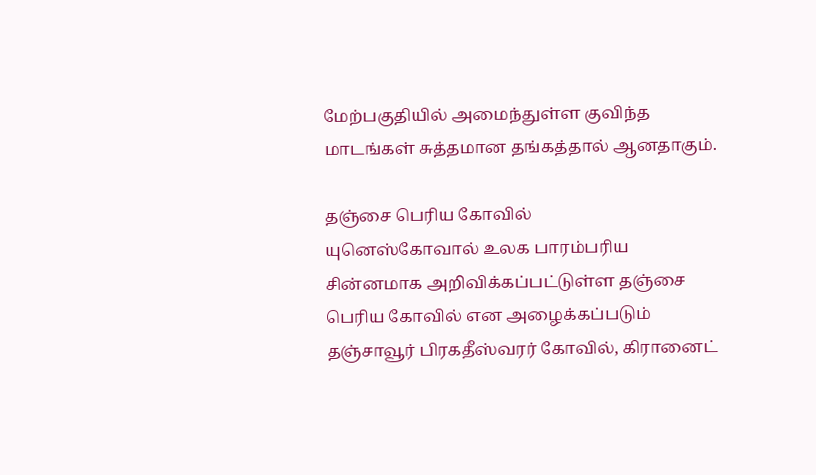மேற்பகுதியில் அமைந்துள்ள குவிந்த மாடங்கள் சுத்தமான தங்கத்தால் ஆனதாகும்.

தஞ்சை பெரிய கோவில்
யுனெஸ்கோவால் உலக பாரம்பரிய சின்னமாக அறிவிக்கப்பட்டுள்ள தஞ்சை பெரிய கோவில் என அழைக்கப்படும் தஞ்சாவூர் பிரகதீஸ்வரர் கோவில், கிரானைட்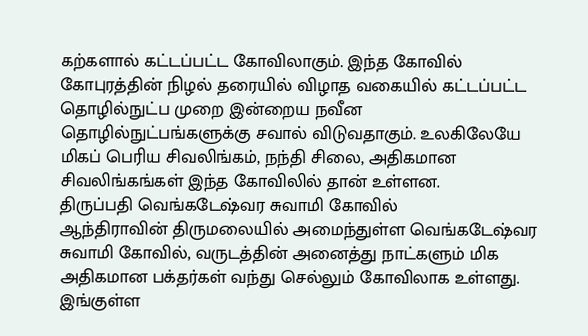கற்களால் கட்டப்பட்ட கோவிலாகும். இந்த கோவில் கோபுரத்தின் நிழல் தரையில் விழாத வகையில் கட்டப்பட்ட தொழில்நுட்ப முறை இன்றைய நவீன தொழில்நுட்பங்களுக்கு சவால் விடுவதாகும். உலகிலேயே மிகப் பெரிய சிவலிங்கம், நந்தி சிலை, அதிகமான சிவலிங்கங்கள் இந்த கோவிலில் தான் உள்ளன.
திருப்பதி வெங்கடேஷ்வர சுவாமி கோவில்
ஆந்திராவின் திருமலையில் அமைந்துள்ள வெங்கடேஷ்வர சுவாமி கோவில், வருடத்தின் அனைத்து நாட்களும் மிக அதிகமான பக்தர்கள் வந்து செல்லும் கோவிலாக உள்ளது. இங்குள்ள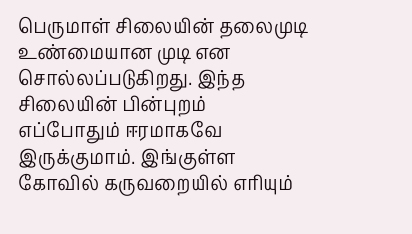பெருமாள் சிலையின் தலைமுடி உண்மையான முடி என சொல்லப்படுகிறது. இந்த சிலையின் பின்புறம் எப்போதும் ஈரமாகவே இருக்குமாம். இங்குள்ள கோவில் கருவறையில் எரியும்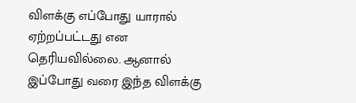விளக்கு எப்போது யாரால் ஏற்றப்பட்டது என தெரியவில்லை. ஆனால் இப்போது வரை இந்த விளக்கு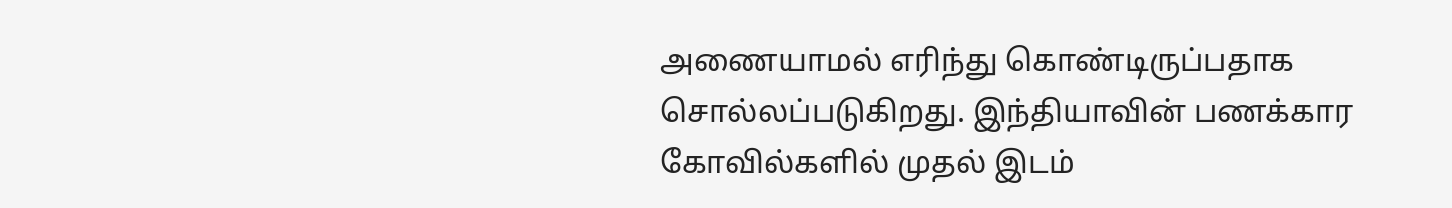அணையாமல் எரிந்து கொண்டிருப்பதாக சொல்லப்படுகிறது. இந்தியாவின் பணக்கார கோவில்களில் முதல் இடம்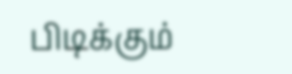பிடிக்கும்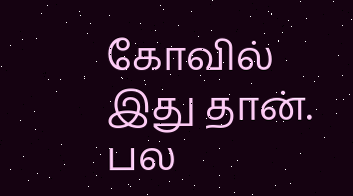கோவில் இது தான். பல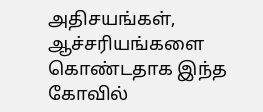அதிசயங்கள், ஆச்சரியங்களை கொண்டதாக இந்த கோவில்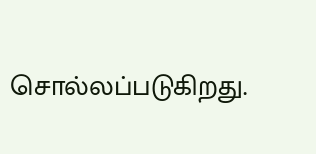சொல்லப்படுகிறது.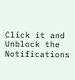Click it and Unblock the Notifications